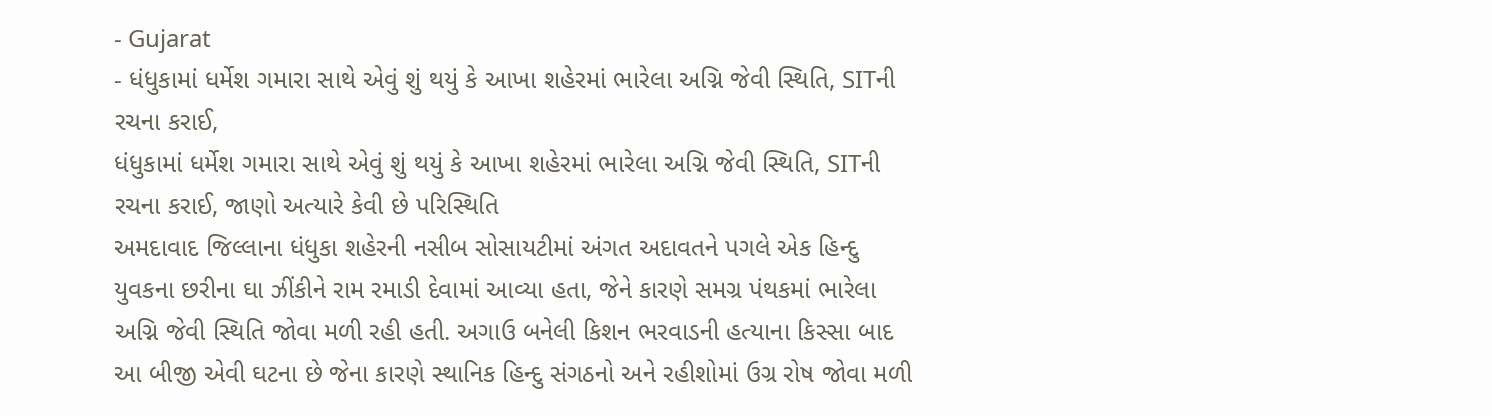- Gujarat
- ધંધુકામાં ધર્મેશ ગમારા સાથે એવું શું થયું કે આખા શહેરમાં ભારેલા અગ્નિ જેવી સ્થિતિ, SITની રચના કરાઈ,
ધંધુકામાં ધર્મેશ ગમારા સાથે એવું શું થયું કે આખા શહેરમાં ભારેલા અગ્નિ જેવી સ્થિતિ, SITની રચના કરાઈ, જાણો અત્યારે કેવી છે પરિસ્થિતિ
અમદાવાદ જિલ્લાના ધંધુકા શહેરની નસીબ સોસાયટીમાં અંગત અદાવતને પગલે એક હિન્દુ યુવકના છરીના ઘા ઝીંકીને રામ રમાડી દેવામાં આવ્યા હતા, જેને કારણે સમગ્ર પંથકમાં ભારેલા અગ્નિ જેવી સ્થિતિ જોવા મળી રહી હતી. અગાઉ બનેલી કિશન ભરવાડની હત્યાના કિસ્સા બાદ આ બીજી એવી ઘટના છે જેના કારણે સ્થાનિક હિન્દુ સંગઠનો અને રહીશોમાં ઉગ્ર રોષ જોવા મળી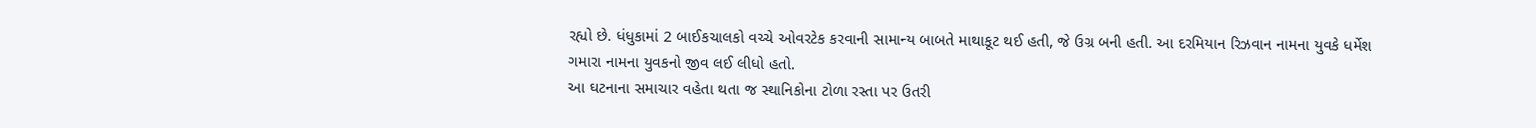રહ્યો છે. ધંધુકામાં 2 બાઈકચાલકો વચ્ચે ઓવરટેક કરવાની સામાન્ય બાબતે માથાકૂટ થઈ હતી, જે ઉગ્ર બની હતી. આ દરમિયાન રિઝવાન નામના યુવકે ધર્મેશ ગમારા નામના યુવકનો જીવ લઈ લીધો હતો.
આ ઘટનાના સમાચાર વહેતા થતા જ સ્થાનિકોના ટોળા રસ્તા પર ઉતરી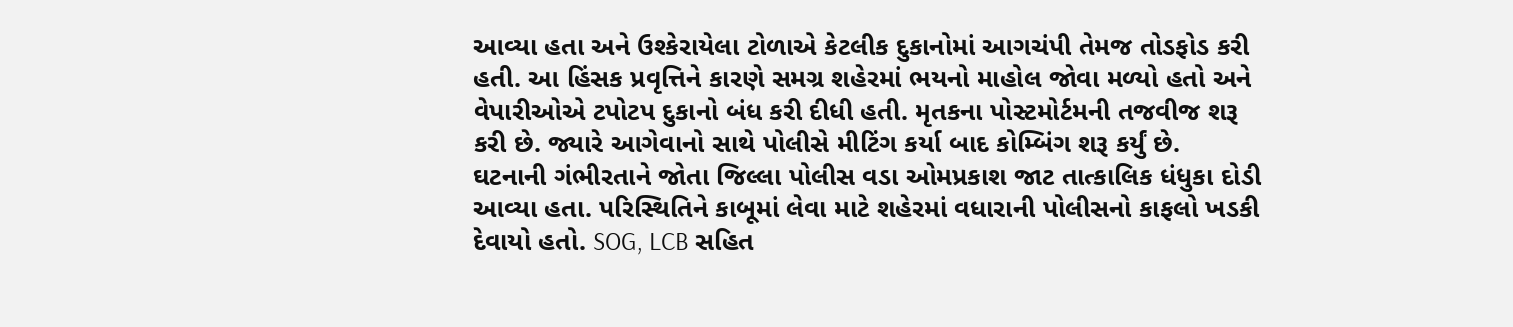આવ્યા હતા અને ઉશ્કેરાયેલા ટોળાએ કેટલીક દુકાનોમાં આગચંપી તેમજ તોડફોડ કરી હતી. આ હિંસક પ્રવૃત્તિને કારણે સમગ્ર શહેરમાં ભયનો માહોલ જોવા મળ્યો હતો અને વેપારીઓએ ટપોટપ દુકાનો બંધ કરી દીધી હતી. મૃતકના પોસ્ટમોર્ટમની તજવીજ શરૂ કરી છે. જ્યારે આગેવાનો સાથે પોલીસે મીટિંગ કર્યા બાદ કોમ્બિંગ શરૂ કર્યું છે.
ઘટનાની ગંભીરતાને જોતા જિલ્લા પોલીસ વડા ઓમપ્રકાશ જાટ તાત્કાલિક ધંધુકા દોડી આવ્યા હતા. પરિસ્થિતિને કાબૂમાં લેવા માટે શહેરમાં વધારાની પોલીસનો કાફલો ખડકી દેવાયો હતો. SOG, LCB સહિત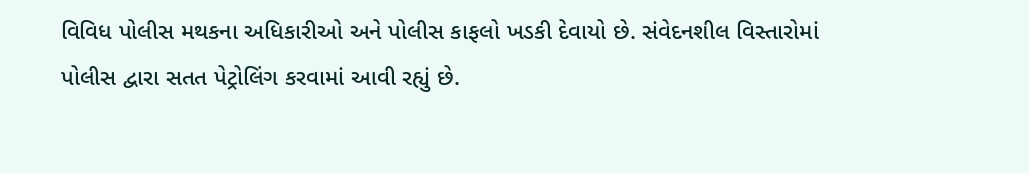વિવિધ પોલીસ મથકના અધિકારીઓ અને પોલીસ કાફલો ખડકી દેવાયો છે. સંવેદનશીલ વિસ્તારોમાં પોલીસ દ્વારા સતત પેટ્રોલિંગ કરવામાં આવી રહ્યું છે.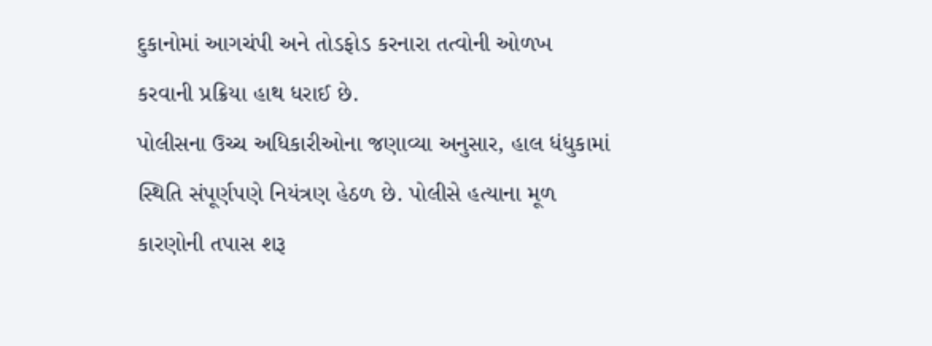દુકાનોમાં આગચંપી અને તોડફોડ કરનારા તત્વોની ઓળખ કરવાની પ્રક્રિયા હાથ ધરાઈ છે.
પોલીસના ઉચ્ચ અધિકારીઓના જણાવ્યા અનુસાર, હાલ ધંધુકામાં સ્થિતિ સંપૂર્ણપણે નિયંત્રણ હેઠળ છે. પોલીસે હત્યાના મૂળ કારણોની તપાસ શરૂ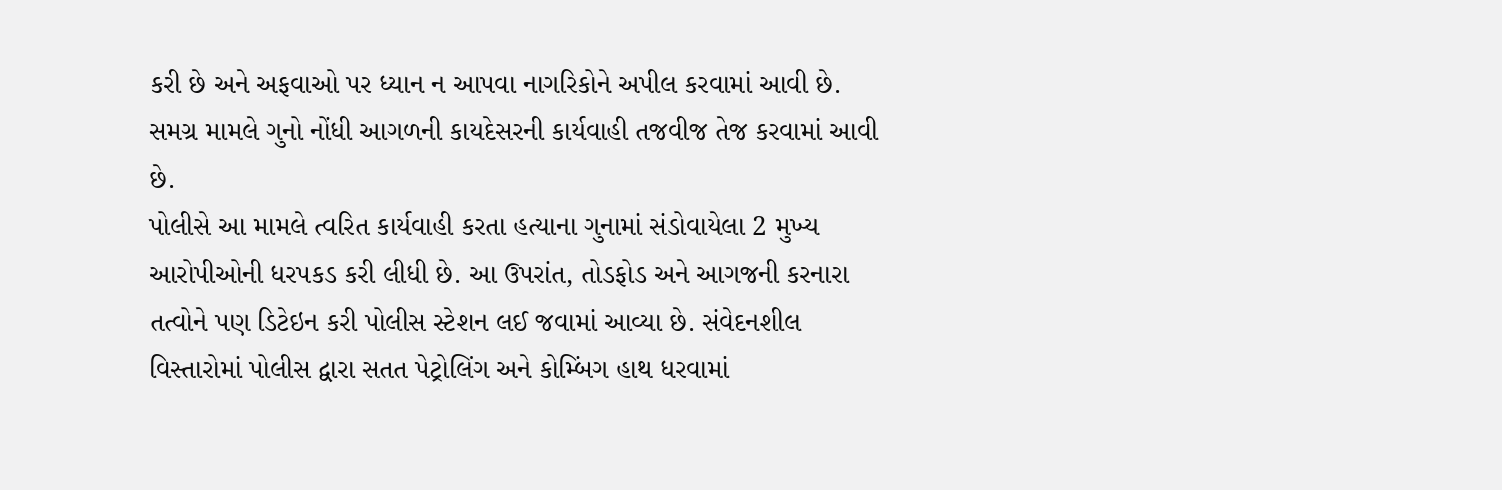કરી છે અને અફવાઓ પર ધ્યાન ન આપવા નાગરિકોને અપીલ કરવામાં આવી છે. સમગ્ર મામલે ગુનો નોંધી આગળની કાયદેસરની કાર્યવાહી તજવીજ તેજ કરવામાં આવી છે.
પોલીસે આ મામલે ત્વરિત કાર્યવાહી કરતા હત્યાના ગુનામાં સંડોવાયેલા 2 મુખ્ય આરોપીઓની ધરપકડ કરી લીધી છે. આ ઉપરાંત, તોડફોડ અને આગજની કરનારા તત્વોને પણ ડિટેઇન કરી પોલીસ સ્ટેશન લઈ જવામાં આવ્યા છે. સંવેદનશીલ વિસ્તારોમાં પોલીસ દ્વારા સતત પેટ્રોલિંગ અને કોમ્બિંગ હાથ ધરવામાં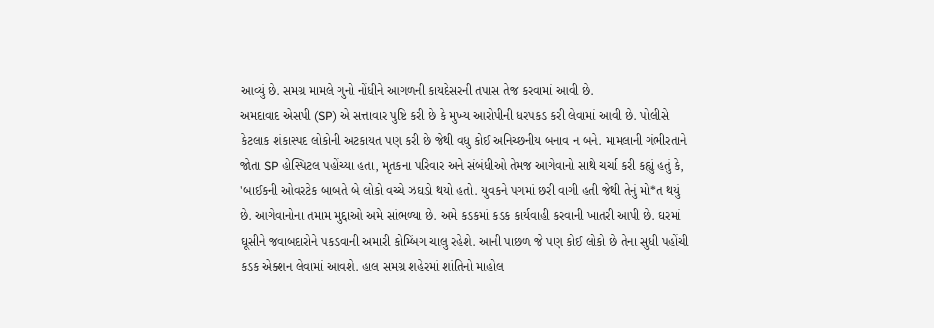આવ્યું છે. સમગ્ર મામલે ગુનો નોંધીને આગળની કાયદેસરની તપાસ તેજ કરવામાં આવી છે.
અમદાવાદ એસપી (SP) એ સત્તાવાર પુષ્ટિ કરી છે કે મુખ્ય આરોપીની ધરપકડ કરી લેવામાં આવી છે. પોલીસે કેટલાક શંકાસ્પદ લોકોની અટકાયત પણ કરી છે જેથી વધુ કોઈ અનિચ્છનીય બનાવ ન બને. મામલાની ગંભીરતાને જોતા SP હોસ્પિટલ પહોંચ્યા હતા, મૃતકના પરિવાર અને સંબંધીઓ તેમજ આગેવાનો સાથે ચર્ચા કરી કહ્યું હતું કે, 'બાઈકની ઓવરટેક બાબતે બે લોકો વચ્ચે ઝઘડો થયો હતો. યુવકને પગમાં છરી વાગી હતી જેથી તેનું મો*ત થયું છે. આગેવાનોના તમામ મુદ્દાઓ અમે સાંભળ્યા છે. અમે કડકમાં કડક કાર્યવાહી કરવાની ખાતરી આપી છે. ઘરમાં ઘૂસીને જવાબદારોને પકડવાની અમારી કોમ્બિંગ ચાલુ રહેશે. આની પાછળ જે પણ કોઈ લોકો છે તેના સુધી પહોંચી કડક એક્શન લેવામાં આવશે. હાલ સમગ્ર શહેરમાં શાંતિનો માહોલ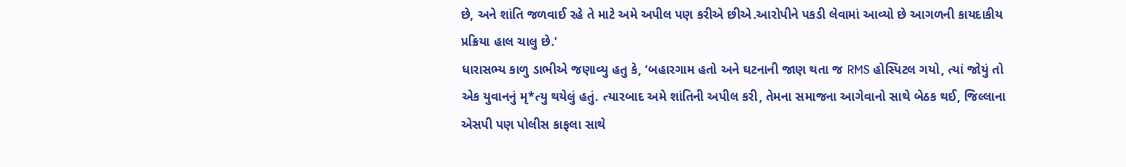છે, અને શાંતિ જળવાઈ રહે તે માટે અમે અપીલ પણ કરીએ છીએ.આરોપીને પકડી લેવામાં આવ્યો છે આગળની કાયદાકીય પ્રક્રિયા હાલ ચાલુ છે.'
ધારાસભ્ય કાળુ ડાભીએ જણાવ્યુ હતુ કે, ‘બહારગામ હતો અને ઘટનાની જાણ થતા જ RMS હોસ્પિટલ ગયો, ત્યાં જોયું તો એક યુવાનનું મૃ*ત્યુ થયેલું હતું. ત્યારબાદ અમે શાંતિની અપીલ કરી, તેમના સમાજના આગેવાનો સાથે બેઠક થઈ, જિલ્લાના એસપી પણ પોલીસ કાફલા સાથે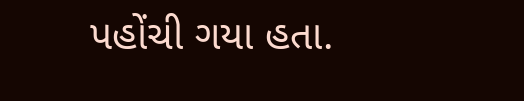પહોંચી ગયા હતા.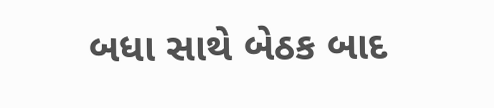બધા સાથે બેઠક બાદ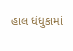હાલ ધંધુકામાં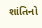શાંતિનો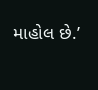માહોલ છે.’